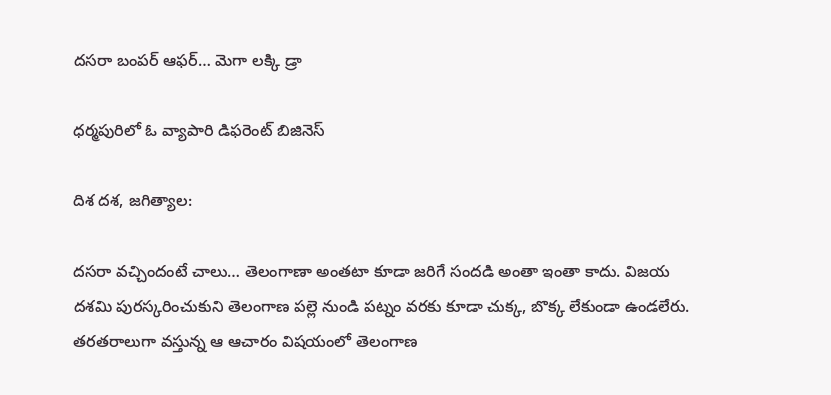దసరా బంపర్ ఆఫర్… మెగా లక్కి డ్రా

ధర్మపురిలో ఓ వ్యాపారి డిఫరెంట్ బిజినెస్

దిశ దశ, జగిత్యాల:

దసరా వచ్చిందంటే చాలు… తెలంగాణా అంతటా కూడా జరిగే సందడి అంతా ఇంతా కాదు. విజయ దశమి పురస్కరించుకుని తెలంగాణ పల్లె నుండి పట్నం వరకు కూడా చుక్క, బొక్క లేకుండా ఉండలేరు. తరతరాలుగా వస్తున్న ఆ ఆచారం విషయంలో తెలంగాణ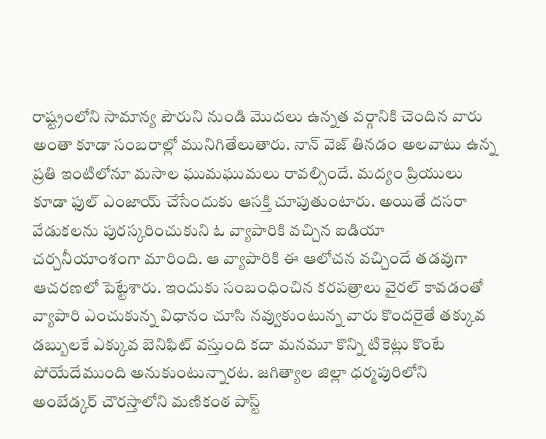రాష్ట్రంలోని సామాన్య పౌరుని నుండి మొదలు ఉన్నత వర్గానికి చెందిన వారు అంతా కూడా సంబరాల్లో మునిగితేలుతారు. నాన్ వెజ్ తినడం అలవాటు ఉన్న ప్రతి ఇంటిలోనూ మసాల ఘుమఘుమలు రావల్సిందే. మద్యం ప్రియులు కూడా ఫుల్ ఎంజాయ్ చేసేందుకు ఆసక్తి చూపుతుంటారు. అయితే దసరా వేడుకలను పురస్కరించుకుని ఓ వ్యాపారికి వచ్చిన ఐడియా చర్చనీయాంశంగా మారింది. ఆ వ్యాపారికి ఈ ఆలోచన వచ్చిందే తడవుగా ఆచరణలో పెట్టేశారు. ఇందుకు సంబంధించిన కరపత్రాలు వైరల్ కావడంతో వ్యాపారి ఎంచుకున్న విధానం చూసి నవ్వుకుంటున్న వారు కొందరైతే తక్కువ డబ్బులకే ఎక్కువ బెనిఫిట్ వస్తుంది కదా మనమూ కొన్ని టికెట్లు కొంటే పోయేదేముంది అనుకుంటున్నారట. జగిత్యాల జిల్లా ధర్మపురిలోని అంబేడ్కర్ చౌరస్తాలోని మణికంఠ పాస్ట్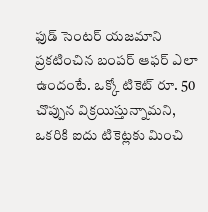ఫుడ్ సెంటర్ యజమాని ప్రకటించిన బంపర్ ఆఫర్ ఎలా ఉందంటే. ఒక్కో టికెట్ రూ. 50 చొప్పున విక్రయిస్తున్నామని, ఒకరికి ఐదు టికెట్లకు మించి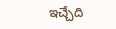ఇచ్చేది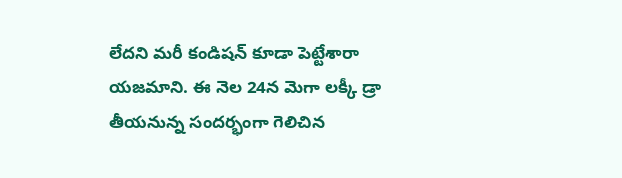లేదని మరీ కండిషన్ కూడా పెట్టేశారా యజమాని. ఈ నెల 24న మెగా లక్కీ డ్రా తీయనున్న సందర్భంగా గెలిచిన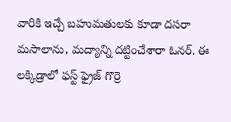వారికి ఇచ్చే బహుమతులకు కూడా దసరా మసాలాను, మద్యాన్ని దట్టించేశారా ఓనర్. ఈ లక్కిడ్రాలో ఫస్ట్ ఫ్రైజ్ గొర్రె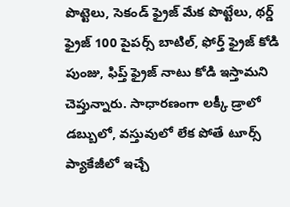పొట్టెలు, సెకండ్ ఫ్రైజ్ మేక పొట్టేలు, థర్డ్ ఫ్రైజ్ 100 పైపర్స్ బాటిల్, ఫోర్త్ ఫ్రైజ్ కోడి పుంజు, ఫిప్త్ ఫ్రైజ్ నాటు కోడి ఇస్తామని చెప్తున్నారు. సాధారణంగా లక్కీ డ్రాలో డబ్బులో, వస్తువులో లేక పోతే టూర్స్ ప్యాకేజీలో ఇచ్చే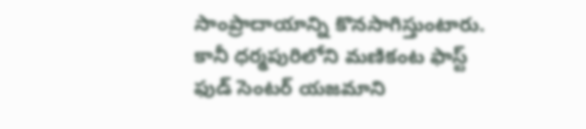సాంప్రాదాయాన్ని కొనసాగిస్తుంటారు. కానీ ధర్మపురిలోని మణికంట ఫాస్ట్ ఫుడ్ సెంటర్ యజమాని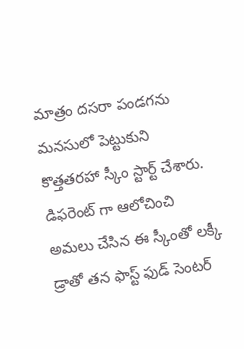మాత్రం దసరా పండగను మనసులో పెట్టుకుని కొత్తతరహా స్కీం స్టార్ట్ చేశారు. డిఫరెంట్ గా ఆలోచించి అమలు చేసిన ఈ స్కీంతో లక్కీ డ్రాతో తన ఫాస్ట్ ఫుడ్ సెంటర్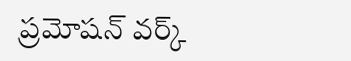ప్రమోషన్ వర్క్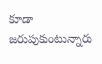కూడా జరుపుకుంటున్నారు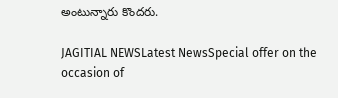అంటున్నారు కొందరు.

JAGITIAL NEWSLatest NewsSpecial offer on the occasion of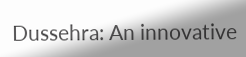Dussehra: An innovative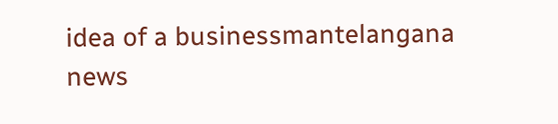idea of a businessmantelangana news